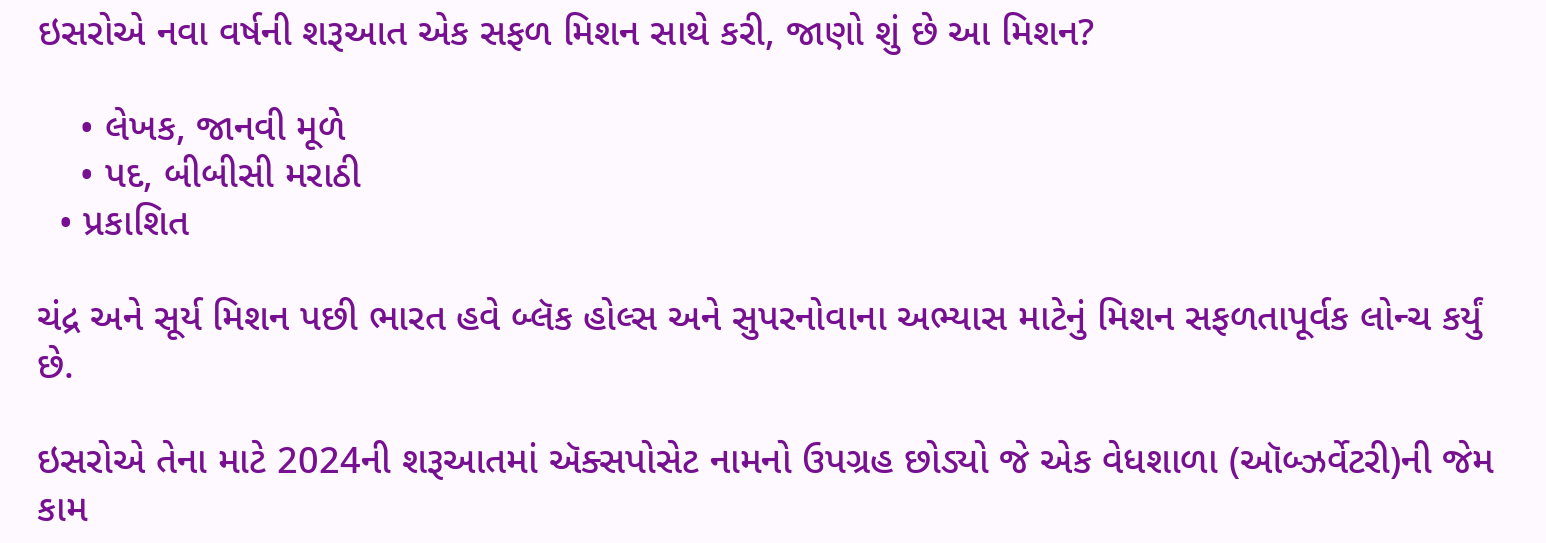ઇસરોએ નવા વર્ષની શરૂઆત એક સફળ મિશન સાથે કરી, જાણો શું છે આ મિશન?

    • લેખક, જાનવી મૂળે
    • પદ, બીબીસી મરાઠી
  • પ્રકાશિત

ચંદ્ર અને સૂર્ય મિશન પછી ભારત હવે બ્લૅક હોલ્સ અને સુપરનોવાના અભ્યાસ માટેનું મિશન સફળતાપૂર્વક લોન્ચ કર્યું છે.

ઇસરોએ તેના માટે 2024ની શરૂઆતમાં ઍક્સપોસેટ નામનો ઉપગ્રહ છોડ્યો જે એક વેધશાળા (ઑબ્ઝર્વેટરી)ની જેમ કામ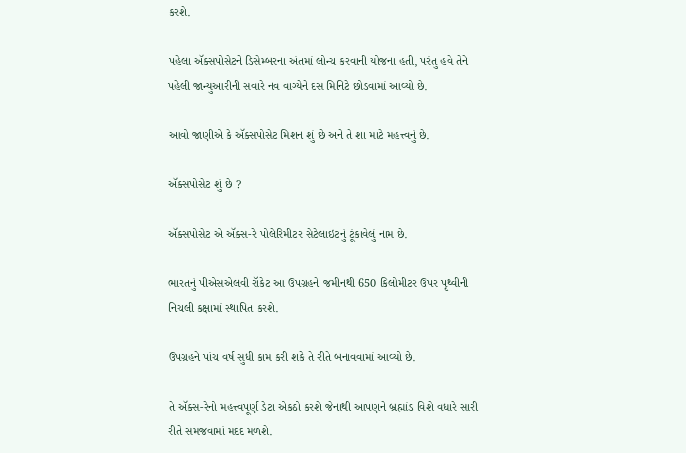કરશે.

પહેલા ઍક્સપોસેટને ડિસેમ્બરના અંતમાં લોન્ચ કરવાની યોજના હતી, પરંતુ હવે તેને પહેલી જાન્યુઆરીની સવારે નવ વાગ્યેને દસ મિનિટે છોડવામાં આવ્યો છે.

આવો જાણીએ કે ઍક્સપોસેટ મિશન શું છે અને તે શા માટે મહત્ત્વનું છે.

ઍક્સપોસેટ શું છે ?

ઍક્સપોસેટ એ ઍક્સ-રે પોલેરિમીટર સેટેલાઇટનું ટૂંકાવેલું નામ છે.

ભારતનું પીએસએલવી રૉકેટ આ ઉપગ્રહને જમીનથી 650 કિલોમીટર ઉપર પૃથ્વીની નિચલી કક્ષામાં સ્થાપિત કરશે.

ઉપગ્રહને પાંચ વર્ષ સુધી કામ કરી શકે તે રીતે બનાવવામાં આવ્યો છે.

તે ઍક્સ-રેનો મહત્ત્વપૂર્ણ ડેટા એકઠો કરશે જેનાથી આપણને બ્રહ્માંડ વિશે વધારે સારી રીતે સમજવામાં મદદ મળશે.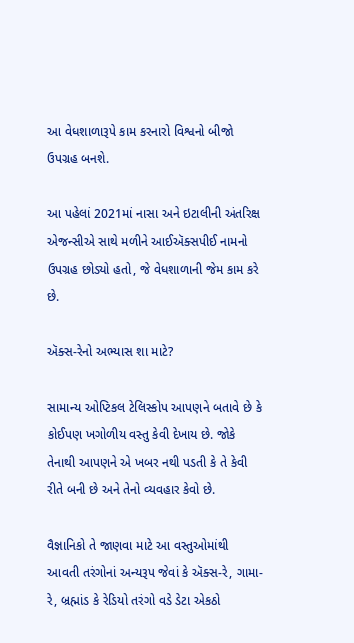આ વેધશાળારૂપે કામ કરનારો વિશ્વનો બીજો ઉપગ્રહ બનશે.

આ પહેલાં 2021માં નાસા અને ઇટાલીની અંતરિક્ષ એજન્સીએ સાથે મળીને આઈઍક્સપીઈ નામનો ઉપગ્રહ છોડ્યો હતો, જે વેધશાળાની જેમ કામ કરે છે.

ઍક્સ-રેનો અભ્યાસ શા માટે?

સામાન્ય ઓપ્ટિકલ ટેલિસ્કોપ આપણને બતાવે છે કે કોઈપણ ખગોળીય વસ્તુ કેવી દેખાય છે. જોકે તેનાથી આપણને એ ખબર નથી પડતી કે તે કેવી રીતે બની છે અને તેનો વ્યવહાર કેવો છે.

વૈજ્ઞાનિકો તે જાણવા માટે આ વસ્તુઓમાંથી આવતી તરંગોનાં અન્યરૂપ જેવાં કે ઍક્સ-રે, ગામા-રે, બ્રહ્માંડ કે રેડિયો તરંગો વડે ડેટા એકઠો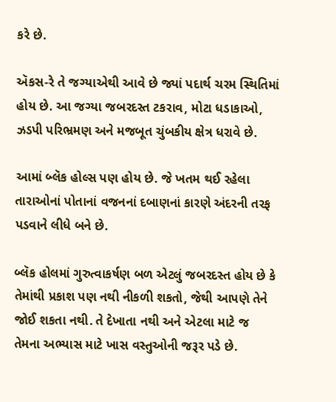કરે છે.

ઍકસ-રે તે જગ્યાએથી આવે છે જ્યાં પદાર્થ ચરમ સ્થિતિમાં હોય છે. આ જગ્યા જબરદસ્ત ટકરાવ, મોટા ધડાકાઓ, ઝડપી પરિભ્રમણ અને મજબૂત ચુંબકીય ક્ષેત્ર ધરાવે છે.

આમાં બ્લૅક હોલ્સ પણ હોય છે. જે ખતમ થઈ રહેલા તારાઓનાં પોતાનાં વજનનાં દબાણનાં કારણે અંદરની તરફ પડવાને લીધે બને છે.

બ્લૅક હોલમાં ગુરુત્વાકર્ષણ બળ એટલું જબરદસ્ત હોય છે કે તેમાંથી પ્રકાશ પણ નથી નીકળી શકતો, જેથી આપણે તેને જોઈ શકતા નથી. તે દેખાતા નથી અને એટલા માટે જ તેમના અભ્યાસ માટે ખાસ વસ્તુઓની જરૂર પડે છે.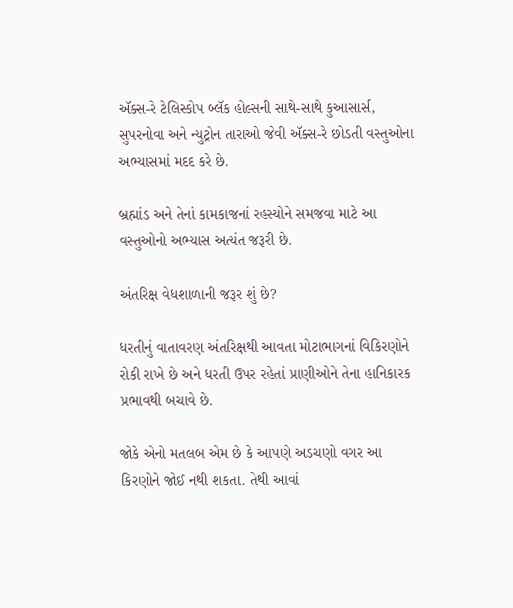ઍક્સ-રે ટેલિસ્કોપ બ્લૅક હોલ્સની સાથે-સાથે કુઆસાર્સ, સુપરનોવા અને ન્યુટ્રોન તારાઓ જેવી ઍક્સ-રે છોડતી વસ્તુઓના અભ્યાસમાં મદદ કરે છે.

બ્રહ્માંડ અને તેનાં કામકાજનાં રહસ્યોને સમજવા માટે આ વસ્તુઓનો અભ્યાસ અત્યંત જરૂરી છે.

અંતરિક્ષ વેધશાળાની જરૂર શું છે?

ધરતીનું વાતાવરણ અંતરિક્ષથી આવતા મોટાભાગનાં વિકિરણોને રોકી રાખે છે અને ધરતી ઉપર રહેતાં પ્રાણીઓને તેના હાનિકારક પ્રભાવથી બચાવે છે.

જોકે એનો મતલબ એમ છે કે આપણે અડચણો વગર આ કિરણોને જોઈ નથી શકતા. તેથી આવાં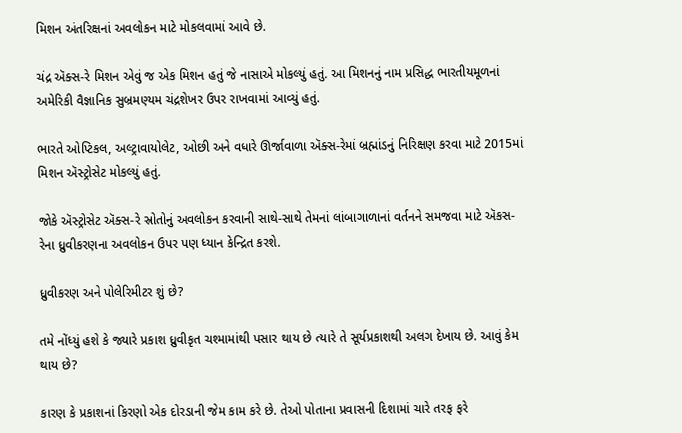મિશન અંતરિક્ષનાં અવલોકન માટે મોકલવામાં આવે છે.

ચંદ્ર ઍક્સ-રે મિશન એવું જ એક મિશન હતું જે નાસાએ મોકલ્યું હતું. આ મિશનનું નામ પ્રસિદ્ધ ભારતીયમૂળનાં અમેરિકી વૈજ્ઞાનિક સુબ્રમણ્યમ ચંદ્રશેખર ઉપર રાખવામાં આવ્યું હતું.

ભારતે ઓપ્ટિકલ, અલ્ટ્રાવાયોલેટ, ઓછી અને વધારે ઊર્જાવાળા ઍક્સ-રેમાં બ્રહ્માંડનું નિરિક્ષણ કરવા માટે 2015માં મિશન ઍસ્ટ્રોસેટ મોકલ્યું હતું.

જોકે ઍસ્ટ્રોસેટ ઍક્સ-રે સ્રોતોનું અવલોકન કરવાની સાથે-સાથે તેમનાં લાંબાગાળાનાં વર્તનને સમજવા માટે ઍકસ-રેના ધ્રુવીકરણના અવલોકન ઉપર પણ ધ્યાન કેન્દ્રિત કરશે.

ધ્રુવીકરણ અને પોલેરિમીટર શું છે?

તમે નોંધ્યું હશે કે જ્યારે પ્રકાશ ધ્રુવીકૃત ચશ્મામાંથી પસાર થાય છે ત્યારે તે સૂર્યપ્રકાશથી અલગ દેખાય છે. આવું કેમ થાય છે?

કારણ કે પ્રકાશનાં કિરણો એક દોરડાની જેમ કામ કરે છે. તેઓ પોતાના પ્રવાસની દિશામાં ચારે તરફ ફરે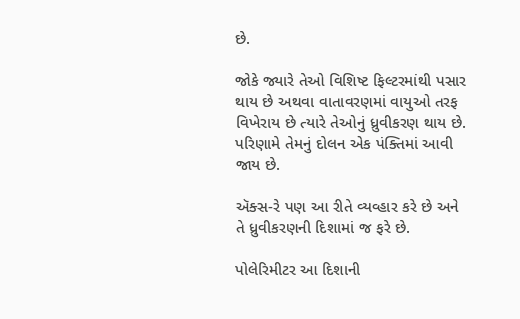છે.

જોકે જ્યારે તેઓ વિશિષ્ટ ફિલ્ટરમાંથી પસાર થાય છે અથવા વાતાવરણમાં વાયુઓ તરફ વિખેરાય છે ત્યારે તેઓનું ધ્રુવીકરણ થાય છે. પરિણામે તેમનું દોલન એક પંક્તિમાં આવી જાય છે.

ઍક્સ-રે પણ આ રીતે વ્યવ્હાર કરે છે અને તે ધ્રુવીકરણની દિશામાં જ ફરે છે.

પોલેરિમીટર આ દિશાની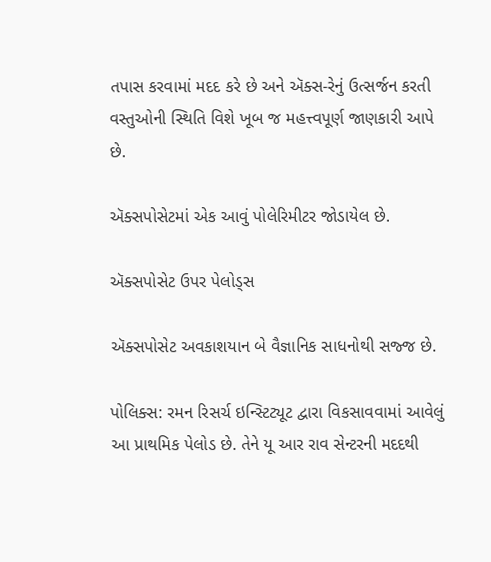તપાસ કરવામાં મદદ કરે છે અને ઍક્સ-રેનું ઉત્સર્જન કરતી વસ્તુઓની સ્થિતિ વિશે ખૂબ જ મહત્ત્વપૂર્ણ જાણકારી આપે છે.

ઍક્સપોસેટમાં એક આવું પોલેરિમીટર જોડાયેલ છે.

ઍક્સપોસેટ ઉપર પેલોડ્સ

ઍક્સપોસેટ અવકાશયાન બે વૈજ્ઞાનિક સાધનોથી સજ્જ છે.

પોલિક્સ: રમન રિસર્ચ ઇન્સ્ટિટ્યૂટ દ્વારા વિકસાવવામાં આવેલું આ પ્રાથમિક પેલોડ છે. તેને યૂ આર રાવ સેન્ટરની મદદથી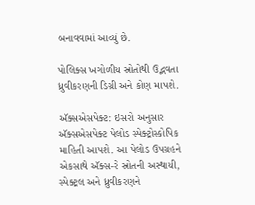બનાવવામાં આવ્યું છે.

પોલિક્સ ખગોળીય સ્રોતોથી ઉદ્ભવતા ધ્રુવીકરણની ડિગ્રી અને કોણ માપશે.

ઍક્સએસપેક્ટ: ઇસરો અનુસાર ઍક્સએસપેક્ટ પેલોડ સ્પેક્ટ્રોસ્કોપિક માહિતી આપશે. આ પેલોડ ઉપગ્રહને એકસાથે ઍક્સ-રે સ્રોતની અસ્થાયી, સ્પેક્ટ્રલ અને ધ્રુવીકરણને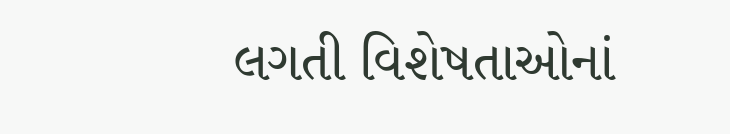લગતી વિશેષતાઓનાં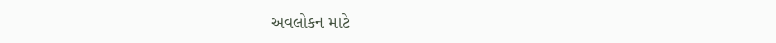અવલોકન માટે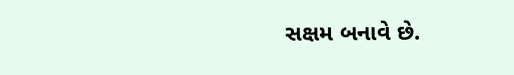સક્ષમ બનાવે છે.